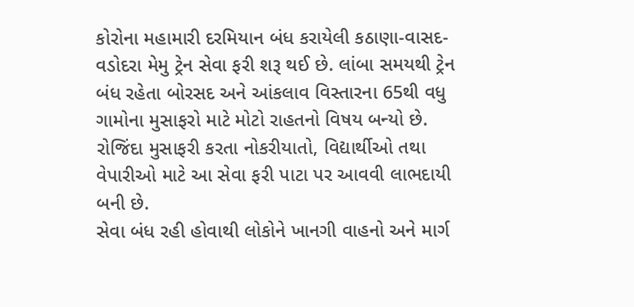કોરોના મહામારી દરમિયાન બંધ કરાયેલી કઠાણા-વાસદ-વડોદરા મેમુ ટ્રેન સેવા ફરી શરૂ થઈ છે. લાંબા સમયથી ટ્રેન બંધ રહેતા બોરસદ અને આંકલાવ વિસ્તારના 65થી વધુ ગામોના મુસાફરો માટે મોટો રાહતનો વિષય બન્યો છે. રોજિંદા મુસાફરી કરતા નોકરીયાતો, વિદ્યાર્થીઓ તથા વેપારીઓ માટે આ સેવા ફરી પાટા પર આવવી લાભદાયી બની છે.
સેવા બંધ રહી હોવાથી લોકોને ખાનગી વાહનો અને માર્ગ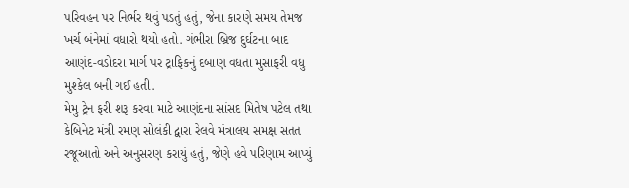પરિવહન પર નિર્ભર થવું પડતું હતું, જેના કારણે સમય તેમજ ખર્ચ બંનેમાં વધારો થયો હતો. ગંભીરા બ્રિજ દુર્ઘટના બાદ આણંદ-વડોદરા માર્ગ પર ટ્રાફિકનું દબાણ વધતા મુસાફરી વધુ મુશ્કેલ બની ગઈ હતી.
મેમુ ટ્રેન ફરી શરૂ કરવા માટે આણંદના સાંસદ મિતેષ પટેલ તથા કેબિનેટ મંત્રી રમણ સોલંકી દ્વારા રેલવે મંત્રાલય સમક્ષ સતત રજૂઆતો અને અનુસરણ કરાયું હતું, જેણે હવે પરિણામ આપ્યું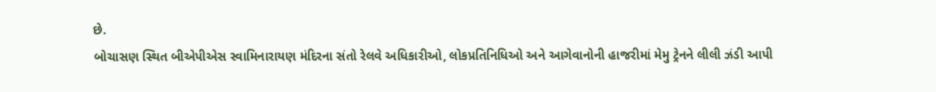છે.
બોચાસણ સ્થિત બીએપીએસ સ્વામિનારાયણ મંદિરના સંતો રેલવે અધિકારીઓ, લોકપ્રતિનિધિઓ અને આગેવાનોની હાજરીમાં મેમુ ટ્રેનને લીલી ઝંડી આપી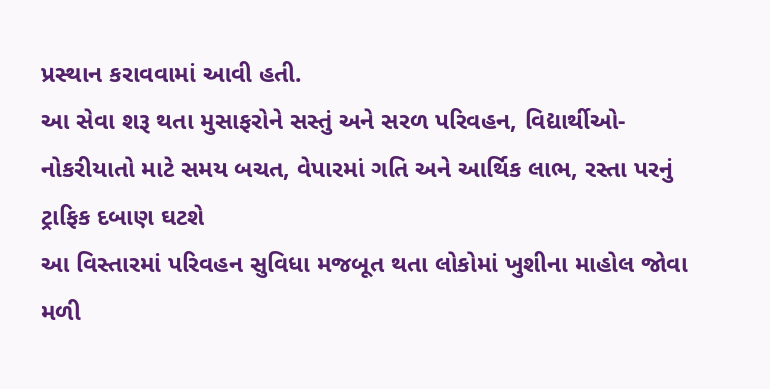પ્રસ્થાન કરાવવામાં આવી હતી.
આ સેવા શરૂ થતા મુસાફરોને સસ્તું અને સરળ પરિવહન, વિદ્યાર્થીઓ-નોકરીયાતો માટે સમય બચત, વેપારમાં ગતિ અને આર્થિક લાભ, રસ્તા પરનું ટ્રાફિક દબાણ ઘટશે
આ વિસ્તારમાં પરિવહન સુવિધા મજબૂત થતા લોકોમાં ખુશીના માહોલ જોવા મળી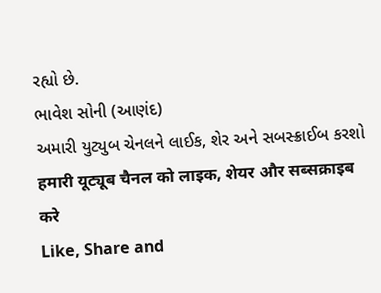રહ્યો છે.
ભાવેશ સોની (આણંદ)
અમારી યુટ્યુબ ચેનલને લાઈક, શેર અને સબસ્ક્રાઈબ કરશો
हमारी यूट्यूब चैनल को लाइक, शेयर और सब्सक्राइब करे
Like, Share and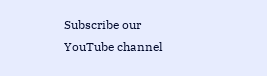Subscribe our YouTube channel